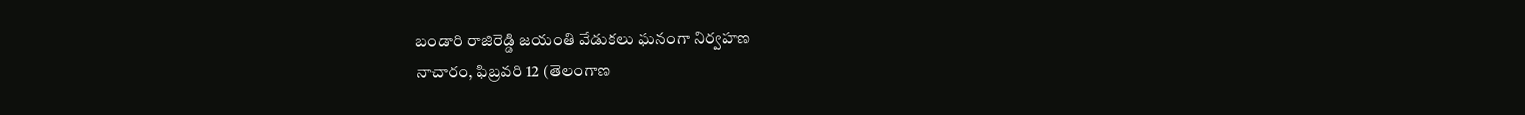బండారి రాజిరెడ్డి జయంతి వేడుకలు ఘనంగా నిర్వహణ
నాచారం, ఫిబ్రవరి 12 (తెలంగాణ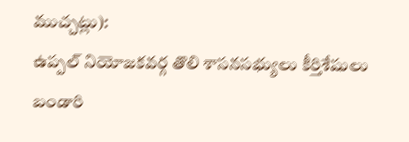ముచ్చట్లు):
ఉప్పల్ నియోజకవర్గ తొలి శాసనసభ్యులు కీర్తిశేషులు బండారి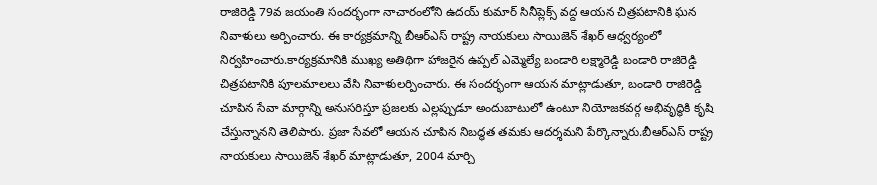రాజిరెడ్డి 79వ జయంతి సందర్భంగా నాచారంలోని ఉదయ్ కుమార్ సినీప్లెక్స్ వద్ద ఆయన చిత్రపటానికి ఘన నివాళులు అర్పించారు. ఈ కార్యక్రమాన్ని బీఆర్ఎస్ రాష్ట్ర నాయకులు సాయిజెన్ శేఖర్ ఆధ్వర్యంలో నిర్వహించారు.కార్యక్రమానికి ముఖ్య అతిథిగా హాజరైన ఉప్పల్ ఎమ్మెల్యే బండారి లక్ష్మారెడ్డి బండారి రాజిరెడ్డి చిత్రపటానికి పూలమాలలు వేసి నివాళులర్పించారు. ఈ సందర్భంగా ఆయన మాట్లాడుతూ, బండారి రాజిరెడ్డి చూపిన సేవా మార్గాన్ని అనుసరిస్తూ ప్రజలకు ఎల్లప్పుడూ అందుబాటులో ఉంటూ నియోజకవర్గ అభివృద్ధికి కృషి చేస్తున్నానని తెలిపారు. ప్రజా సేవలో ఆయన చూపిన నిబద్ధత తమకు ఆదర్శమని పేర్కొన్నారు.బీఆర్ఎస్ రాష్ట్ర నాయకులు సాయిజెన్ శేఖర్ మాట్లాడుతూ, 2004 మార్చి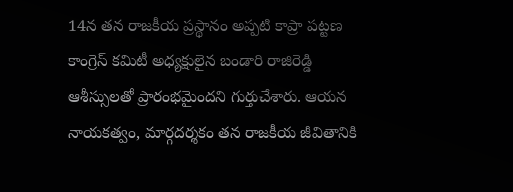14న తన రాజకీయ ప్రస్థానం అప్పటి కాప్రా పట్టణ కాంగ్రెస్ కమిటీ అధ్యక్షులైన బండారి రాజిరెడ్డి ఆశీస్సులతో ప్రారంభమైందని గుర్తుచేశారు. ఆయన నాయకత్వం, మార్గదర్శకం తన రాజకీయ జీవితానికి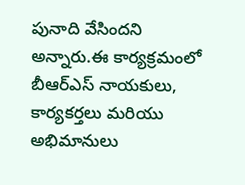పునాది వేసిందని అన్నారు.ఈ కార్యక్రమంలో బీఆర్ఎస్ నాయకులు, కార్యకర్తలు మరియు అభిమానులు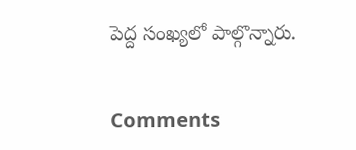పెద్ద సంఖ్యలో పాల్గొన్నారు.


Comments